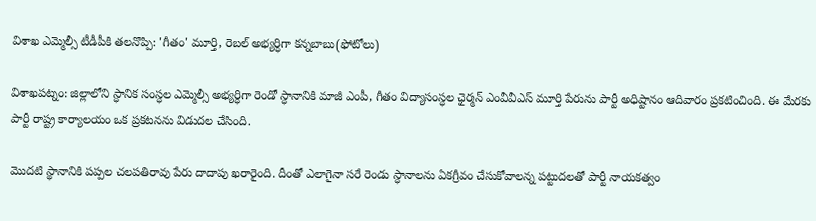విశాఖ ఎమ్మెల్సీ టీడీపీకి తలనొప్పి: 'గీతం' మూర్తి, రెబల్ అభ్యర్ధిగా కన్నబాబు(ఫోటోలు)

విశాఖపట్నం: జిల్లాలోని స్ధానిక సంస్ధల ఎమ్మెల్సీ అభ్యర్ధిగా రెండో స్ధానానికి మాజీ ఎంపీ, గీతం విద్యాసంస్ధల ఛైర్మన్ ఎంవీవీఎస్ మూర్తి పేరును పార్టీ అధిష్టానం ఆదివారం ప్రకటించింది. ఈ మేరకు పార్టీ రాష్ట్ర కార్యాలయం ఒక ప్రకటనను విడుదల చేసింది.

మొదటి స్థానానికి పప్పల చలపతిరావు పేరు దాదాపు ఖరారైంది. దీంతో ఎలాగైనా సరే రెండు స్ధానాలను ఏకగ్రీవం చేసుకోవాలన్న పట్టుదలతో పార్టీ నాయకత్వం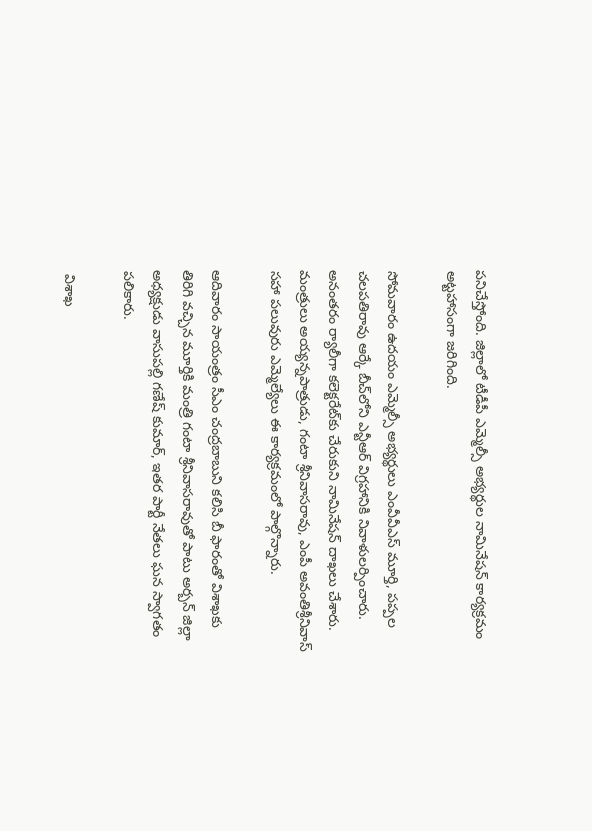పనిచేస్తోంది. జిల్లాలో టీడీపీ ఎమ్మెల్సీ అభ్యర్థుల నామినేషన్‌ కార్యక్రమం అట్టహాసంగా జరిగింది.

సోమవారం ఉదయం ఎమ్మెల్సీ అభ్యర్థులు ఎంవీవీఎస్‌ మూర్తి, పప్పల చలపతిరావు ఆర్కే బీచ్‌లోని ఎన్టీఆర్‌ విగ్రహానికి నివాళులర్పించారు.
అనంతరం ర్యాలీగా కలెక్టరేట్‌కు చేరుకుని నామినేషన్‌ దాఖలు చేశారు. మంత్రులు అయ్యన్నపాత్రుడు, గంటా శ్రీనివాసరావు, ఎంపీ అవంతిశ్రీనివాస్‌ సహా పలువురు ఎమ్మెల్యేలు ఈ కార్యక్రమంలో పాల్గొన్నారు.

ఆదివారం సాయంత్రం సీఎం చంద్రబాబుని కలిసి బీ ఫారంతో విశాఖకు తిరిగి వచ్చిన మూర్తికి మంత్రి గంటా శ్రీనివాసరావుతో పాటు అర్బన్ జిల్లా అధ్యక్షుడు వాసుపల్లి గణేష్ కుమార్, ఇతర పార్టీ నేతలు ఘన స్వాగతం పలికారు.

 విశాఖ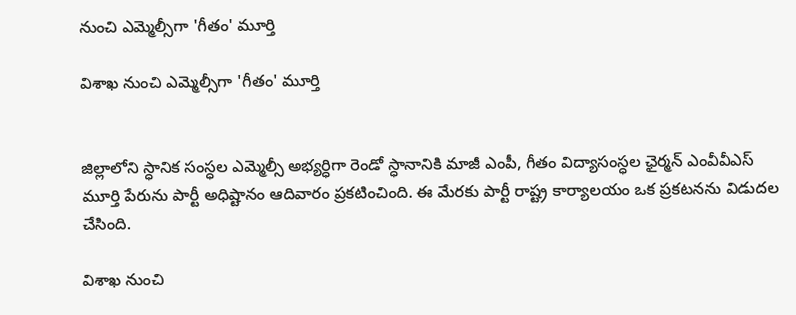నుంచి ఎమ్మెల్సీగా 'గీతం' మూర్తి

విశాఖ నుంచి ఎమ్మెల్సీగా 'గీతం' మూర్తి


జిల్లాలోని స్ధానిక సంస్ధల ఎమ్మెల్సీ అభ్యర్ధిగా రెండో స్ధానానికి మాజీ ఎంపీ, గీతం విద్యాసంస్ధల ఛైర్మన్ ఎంవీవీఎస్ మూర్తి పేరును పార్టీ అధిష్టానం ఆదివారం ప్రకటించింది. ఈ మేరకు పార్టీ రాష్ట్ర కార్యాలయం ఒక ప్రకటనను విడుదల చేసింది.

విశాఖ నుంచి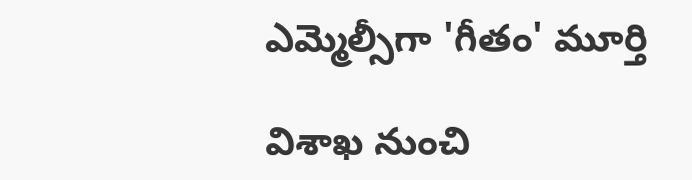ఎమ్మెల్సీగా 'గీతం' మూర్తి

విశాఖ నుంచి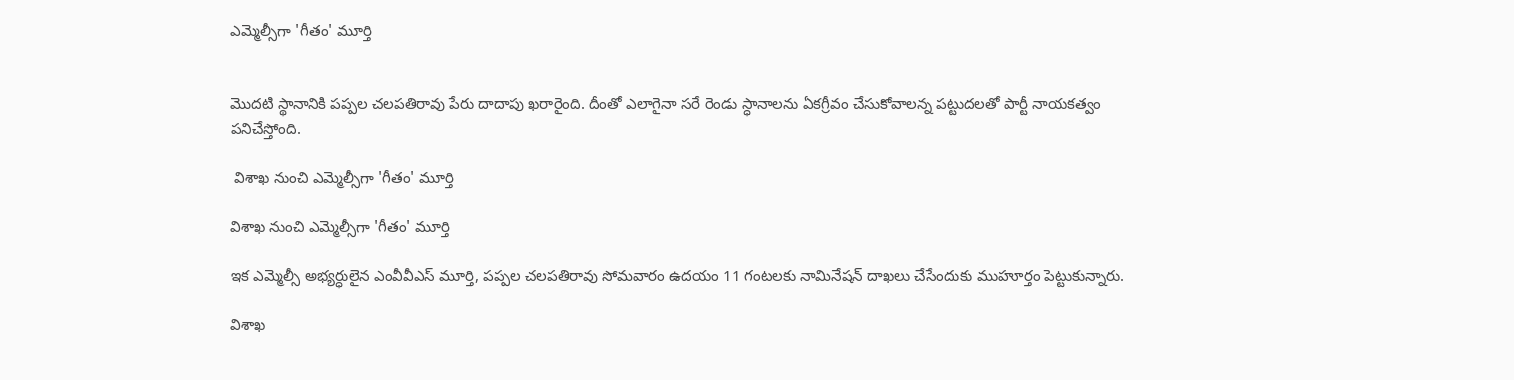ఎమ్మెల్సీగా 'గీతం' మూర్తి


మొదటి స్థానానికి పప్పల చలపతిరావు పేరు దాదాపు ఖరారైంది. దీంతో ఎలాగైనా సరే రెండు స్ధానాలను ఏకగ్రీవం చేసుకోవాలన్న పట్టుదలతో పార్టీ నాయకత్వం పనిచేస్తోంది.

 విశాఖ నుంచి ఎమ్మెల్సీగా 'గీతం' మూర్తి

విశాఖ నుంచి ఎమ్మెల్సీగా 'గీతం' మూర్తి

ఇక ఎమ్మెల్సీ అభ్యర్ధులైన ఎంవీవీఎస్ మూర్తి, పప్పల చలపతిరావు సోమవారం ఉదయం 11 గంటలకు నామినేషన్ దాఖలు చేసేందుకు ముహూర్తం పెట్టుకున్నారు.

విశాఖ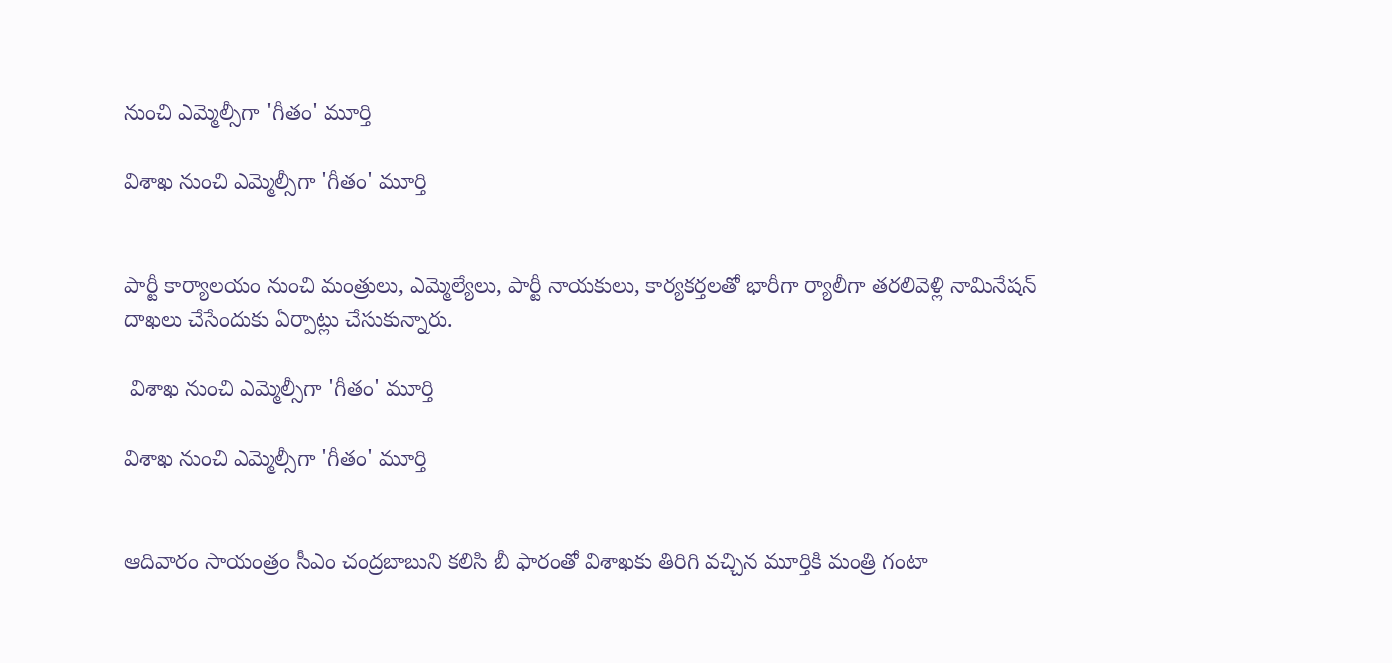నుంచి ఎమ్మెల్సీగా 'గీతం' మూర్తి

విశాఖ నుంచి ఎమ్మెల్సీగా 'గీతం' మూర్తి


పార్టీ కార్యాలయం నుంచి మంత్రులు, ఎమ్మెల్యేలు, పార్టీ నాయకులు, కార్యకర్తలతో భారీగా ర్యాలీగా తరలివెళ్లి నామినేషన్ దాఖలు చేసేందుకు ఏర్పాట్లు చేసుకున్నారు.

 విశాఖ నుంచి ఎమ్మెల్సీగా 'గీతం' మూర్తి

విశాఖ నుంచి ఎమ్మెల్సీగా 'గీతం' మూర్తి


ఆదివారం సాయంత్రం సీఎం చంద్రబాబుని కలిసి బీ ఫారంతో విశాఖకు తిరిగి వచ్చిన మూర్తికి మంత్రి గంటా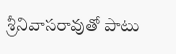శ్రీనివాసరావుతో పాటు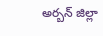అర్బన్ జిల్లా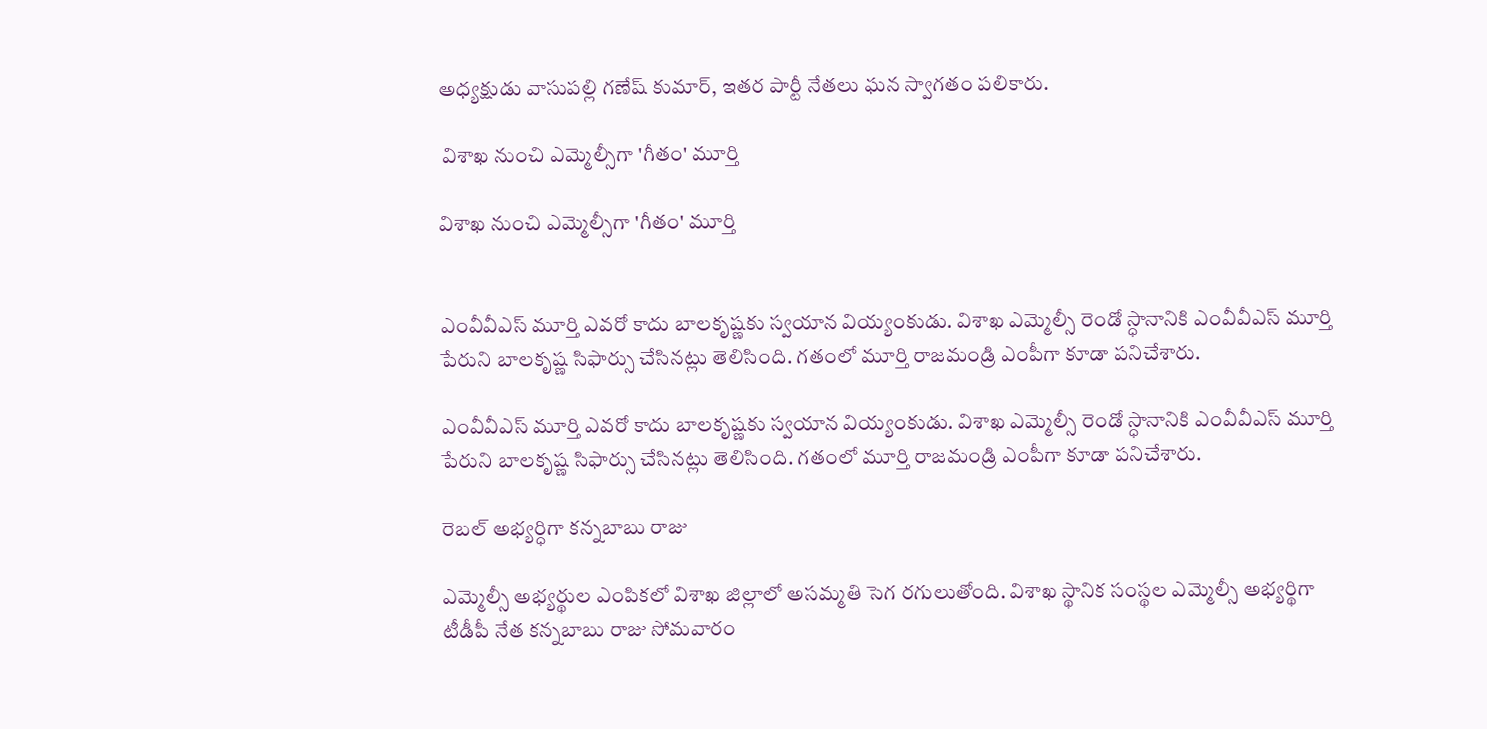అధ్యక్షుడు వాసుపల్లి గణేష్ కుమార్, ఇతర పార్టీ నేతలు ఘన స్వాగతం పలికారు.

 విశాఖ నుంచి ఎమ్మెల్సీగా 'గీతం' మూర్తి

విశాఖ నుంచి ఎమ్మెల్సీగా 'గీతం' మూర్తి


ఎంవీవీఎస్ మూర్తి ఎవరో కాదు బాలకృష్ణకు స్వయాన వియ్యంకుడు. విశాఖ ఎమ్మెల్సీ రెండో స్ధానానికి ఎంవీవీఎస్ మూర్తి పేరుని బాలకృష్ణ సిఫార్సు చేసినట్లు తెలిసింది. గతంలో మూర్తి రాజమండ్రి ఎంపీగా కూడా పనిచేశారు.

ఎంవీవీఎస్ మూర్తి ఎవరో కాదు బాలకృష్ణకు స్వయాన వియ్యంకుడు. విశాఖ ఎమ్మెల్సీ రెండో స్ధానానికి ఎంవీవీఎస్ మూర్తి పేరుని బాలకృష్ణ సిఫార్సు చేసినట్లు తెలిసింది. గతంలో మూర్తి రాజమండ్రి ఎంపీగా కూడా పనిచేశారు.

రెబల్ అభ్యర్ధిగా కన్నబాబు రాజు

ఎమ్మెల్సీ అభ్యర్థుల ఎంపికలో విశాఖ జిల్లాలో అసమ్మతి సెగ రగులుతోంది. విశాఖ స్థానిక సంస్థల ఎమ్మెల్సీ అభ్యర్థిగా టీడీపీ నేత కన్నబాబు రాజు సోమవారం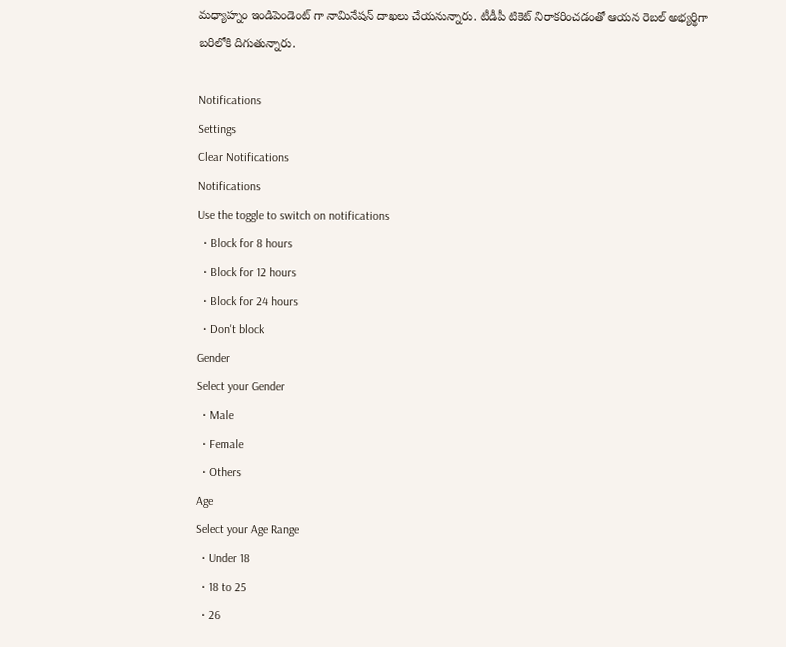మధ్యాహ్నం ఇండిపెండెంట్ గా నామినేషన్ దాఖలు చేయనున్నారు. టీడీపీ టికెట్ నిరాకరించడంతో ఆయన రెబల్ అభ్యర్థిగా బరిలోకి దిగుతున్నారు.

Notifications
Settings
Clear Notifications
Notifications
Use the toggle to switch on notifications
  • Block for 8 hours
  • Block for 12 hours
  • Block for 24 hours
  • Don't block
Gender
Select your Gender
  • Male
  • Female
  • Others
Age
Select your Age Range
  • Under 18
  • 18 to 25
  • 26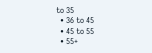to 35
  • 36 to 45
  • 45 to 55
  • 55+